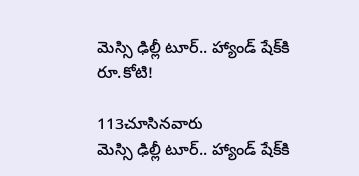మెస్సి ఢిల్లీ టూర్‌.. హ్యాండ్‌ షేక్‌కి రూ.కోటి!

113చూసినవారు
మెస్సి ఢిల్లీ టూర్‌.. హ్యాండ్‌ షేక్‌కి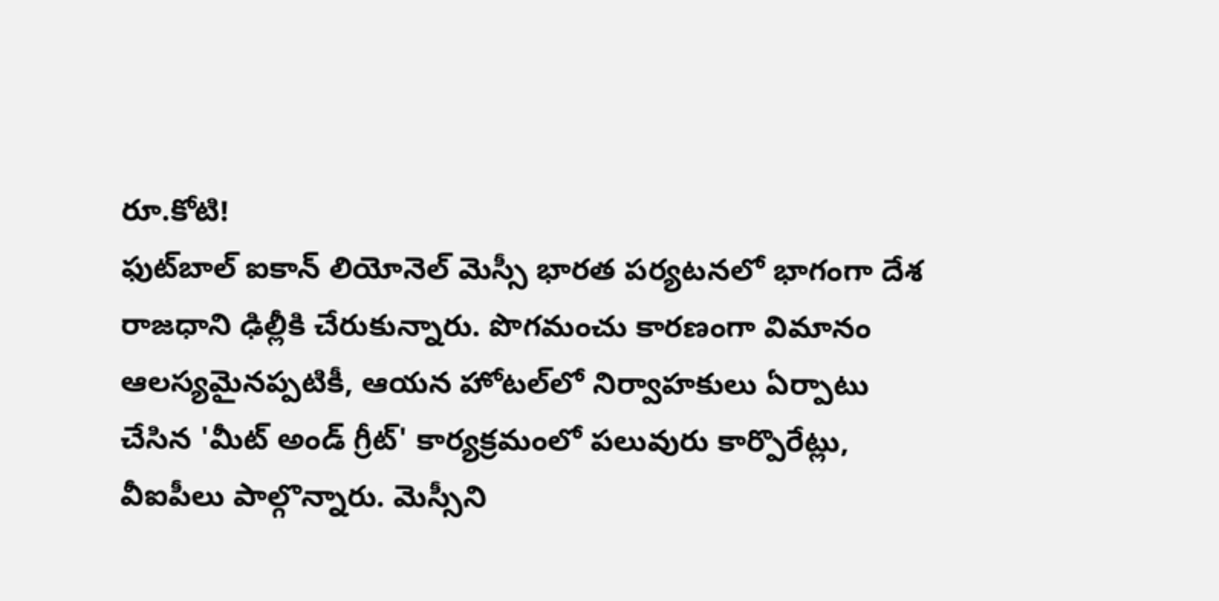రూ.కోటి!
ఫుట్‌బాల్ ఐకాన్ లియోనెల్ మెస్సీ భారత పర్యటనలో భాగంగా దేశ రాజధాని ఢిల్లీకి చేరుకున్నారు. పొగమంచు కారణంగా విమానం ఆలస్యమైనప్పటికీ, ఆయన హోటల్‌లో నిర్వాహకులు ఏర్పాటు చేసిన 'మీట్ అండ్ గ్రీట్' కార్యక్రమంలో పలువురు కార్పొరేట్లు, వీఐపీలు పాల్గొన్నారు. మెస్సీని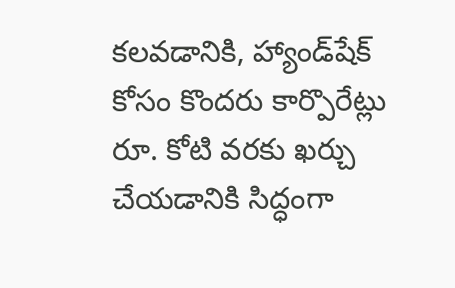కలవడానికి, హ్యాండ్‌షేక్ కోసం కొందరు కార్పొరేట్లు రూ. కోటి వరకు ఖర్చు చేయడానికి సిద్ధంగా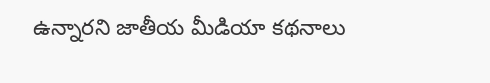ఉన్నారని జాతీయ మీడియా కథనాలు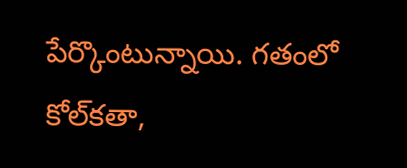పేర్కొంటున్నాయి. గతంలో కోల్‌కతా,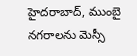హైదరాబాద్, ముంబై నగరాలను మెస్సీ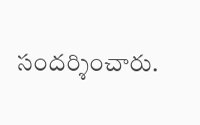సందర్శించారు.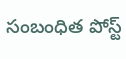సంబంధిత పోస్ట్